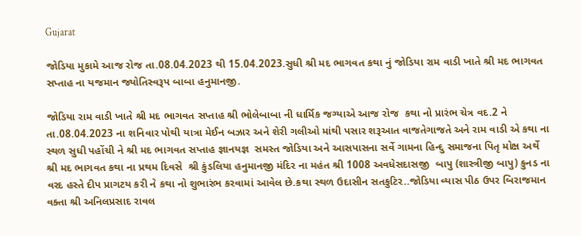Gujarat

જોડિયા મુકામે આજ રોજ તા.08.04.2023 થી 15.04.2023.સુધી શ્રી મદ ભાગવત કથા નું જોડિયા રામ વાડી ખાતે શ્રી મદ ભાગવત સપ્તાહ ના યજમાન જ્યોતિસ્વરૂપ બાબા હનુમાનજી.

જોડિયા રામ વાડી ખાતે શ્રી મદ ભાગવત સપ્તાહ શ્રી ભોલેબાબા ની ધાર્મિક જગ્યાએ આજ રોજ  કથા નો પ્રારંભ ચેત્ર વદ.2 ને તા.08.04.2023 ના શનિવાર પોથી યાત્રા મેઈન બઝાર અને શેરી ગલીઓ માંથી પસાર શરૂઆત વાજતેગાજતે અને રામ વાડી એ કથા ના સ્થળ સુધી પહોંચી ને શ્રી મદ ભાગવત સપ્તાહ જ્ઞાનયજ્ઞ  સમસ્ત જોડિયા અને આસપાસના સર્વે ગામના હિન્દુ સમાજના પિતૃ મોક્ષ અર્થે  શ્રી મદ ભાગવત કથા ના પ્રથમ દિવસે  શ્રી કુંડલિયા હનુમાનજી મંદિર ના મહંત શ્રી 1008 અવધેસદાસજી  બાપુ (શાસ્ત્રીજી બાપુ) કુનડ ના વરદ હસ્તે દીપ પ્રાગટય કરી ને કથા નો શુભારંભ કરવામાં આવેલ છે.કથા સ્થળ ઉદાસીન સતકુટિર..જોડિયા વ્યાસ પીઠ ઉપર બિરાજમાન વક્તા શ્રી અનિલપ્રસાદ રાવલ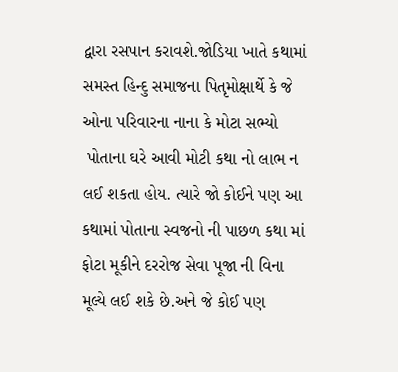દ્વારા રસપાન કરાવશે.જોડિયા ખાતે કથામાં સમસ્ત હિન્દુ સમાજના પિતૃમોક્ષાર્થે કે જે ઓના પરિવારના નાના કે મોટા સભ્યો
 પોતાના ઘરે આવી મોટી કથા નો લાભ ન લઈ શકતા હોય. ત્યારે જો કોઈને પણ આ કથામાં પોતાના સ્વજનો ની પાછળ કથા માં ફોટા મૂકીને દરરોજ સેવા પૂજા ની વિના મૂલ્યે લઈ શકે છે.અને જે કોઈ પણ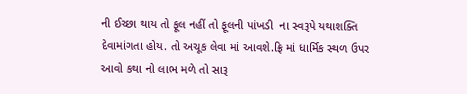ની ઈચ્છા થાય તો ફૂલ નહીં તો ફૂલની પાંખડી  ના સ્વરૂપે યથાશક્તિ દેવામાંગતા હોય. તો અચૂક લેવા માં આવશે.ફ્રિ માં ધાર્મિક સ્થળ ઉપર આવો કથા નો લાભ મળે તો સારૂ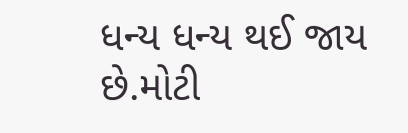ધન્ય ધન્ય થઈ જાય છે.મોટી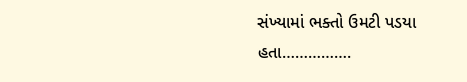સંખ્યામાં ભક્તો ઉમટી પડયા હતા…………….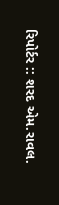રિપોર્ટર :: શરદ એમ.રાવલ.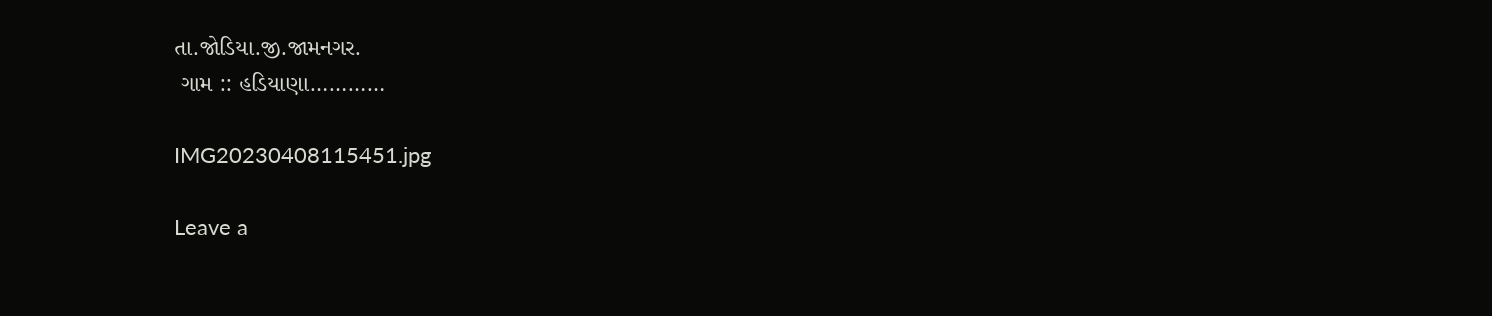તા.જોડિયા.જી.જામનગર.
 ગામ :: હડિયાણા…………

IMG20230408115451.jpg

Leave a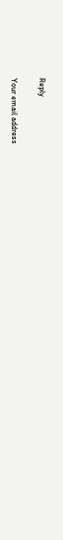Reply

Your email address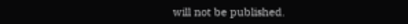will not be published.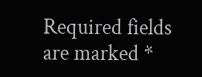Required fields are marked *